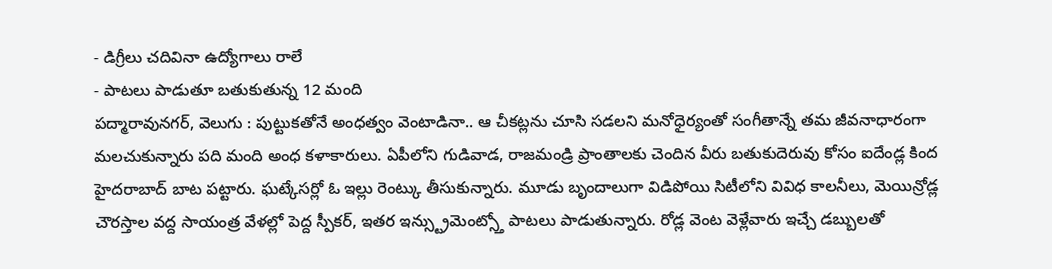- డిగ్రీలు చదివినా ఉద్యోగాలు రాలే
- పాటలు పాడుతూ బతుకుతున్న 12 మంది
పద్మారావునగర్, వెలుగు : పుట్టుకతోనే అంధత్వం వెంటాడినా.. ఆ చీకట్లను చూసి సడలని మనోధైర్యంతో సంగీతాన్నే తమ జీవనాధారంగా మలచుకున్నారు పది మంది అంధ కళాకారులు. ఏపీలోని గుడివాడ, రాజమండ్రి ప్రాంతాలకు చెందిన వీరు బతుకుదెరువు కోసం ఐదేండ్ల కింద హైదరాబాద్ బాట పట్టారు. ఘట్కేసర్లో ఓ ఇల్లు రెంట్కు తీసుకున్నారు. మూడు బృందాలుగా విడిపోయి సిటీలోని వివిధ కాలనీలు, మెయిన్రోడ్ల చౌరస్తాల వద్ద సాయంత్ర వేళల్లో పెద్ద స్పీకర్, ఇతర ఇన్స్ట్రుమెంట్స్తో పాటలు పాడుతున్నారు. రోడ్ల వెంట వెళ్లేవారు ఇచ్చే డబ్బులతో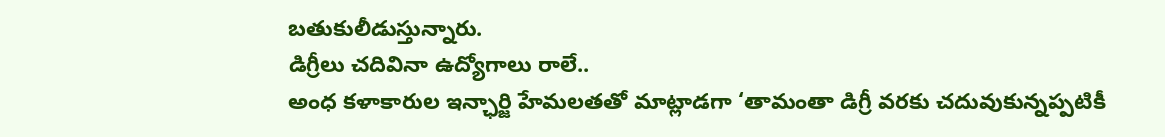బతుకులీడుస్తున్నారు.
డిగ్రీలు చదివినా ఉద్యోగాలు రాలే..
అంధ కళాకారుల ఇన్ఛార్జి హేమలతతో మాట్లాడగా ‘తామంతా డిగ్రీ వరకు చదువుకున్నప్పటికీ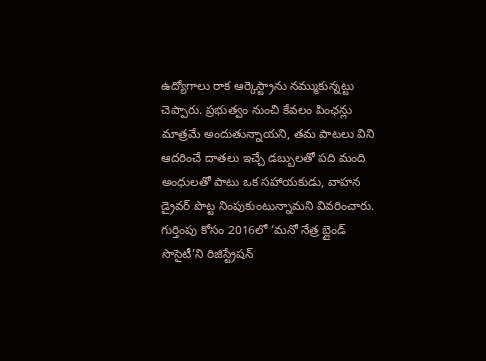ఉద్యోగాలు రాక ఆర్కెస్ట్రాను నమ్ముకున్నట్టు చెప్పారు. ప్రభుత్వం నుంచి కేవలం పింఛన్లు మాత్రమే అందుతున్నాయని, తమ పాటలు విని ఆదరించే దాతలు ఇచ్చే డబ్బులతో పది మంది అంధులతో పాటు ఒక సహాయకుడు, వాహన డ్రైవర్ పొట్ట నింపుకుంటున్నామని వివరించారు.
గుర్తింపు కోసం 2016లో ‘మనో నేత్ర బ్లైండ్ సొసైటీ’ని రిజిస్ట్రేషన్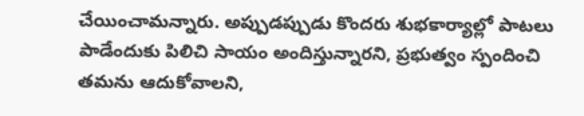చేయించామన్నారు. అప్పుడప్పుడు కొందరు శుభకార్యాల్లో పాటలు పాడేందుకు పిలిచి సాయం అందిస్తున్నారని, ప్రభుత్వం స్పందించి తమను ఆదుకోవాలని,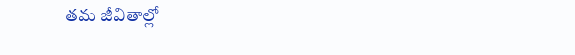తమ జీవితాల్లో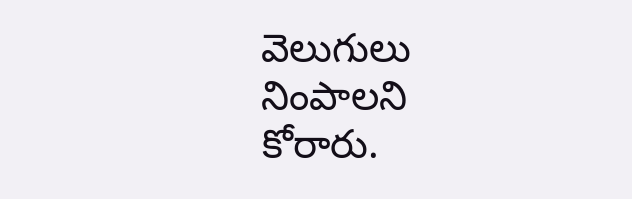వెలుగులు నింపాలని కోరారు.